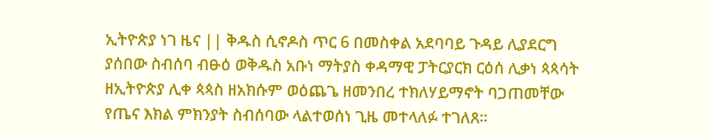ኢትዮጵያ ነገ ዜና || ቅዱስ ሲኖዶስ ጥር 6 በመስቀል አደባባይ ጉዳይ ሊያደርግ ያሰበው ስብሰባ ብፁዕ ወቅዱስ አቡነ ማትያስ ቀዳማዊ ፓትርያርክ ርዕሰ ሊቃነ ጳጳሳት ዘኢትዮጵያ ሊቀ ጳጳስ ዘአክሱም ወዕጨጌ ዘመንበረ ተክለሃይማኖት ባጋጠመቸው የጤና እክል ምክንያት ስብሰባው ላልተወሰነ ጊዜ መተላለፉ ተገለጸ።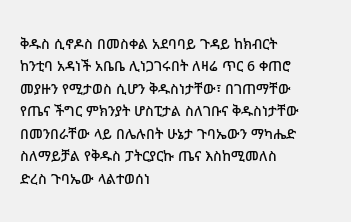ቅዱስ ሲኖዶስ በመስቀል አደባባይ ጉዳይ ከክብርት ከንቲባ አዳነች አቤቤ ሊነጋገሩበት ለዛሬ ጥር 6 ቀጠሮ መያዙን የሚታወስ ሲሆን ቅዱስነታቸው፣ በገጠማቸው የጤና ችግር ምክንያት ሆስፒታል ስለገቡና ቅዱስነታቸው በመንበራቸው ላይ በሌሉበት ሁኔታ ጉባኤውን ማካሔድ ስለማይቻል የቅዱስ ፓትርያርኩ ጤና እስከሚመለስ ድረስ ጉባኤው ላልተወሰነ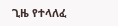ጊዜ የተላለፈ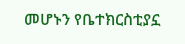መሆኑን የቤተክርስቲያኗ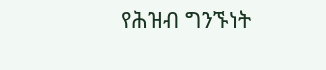የሕዝብ ግንኙነት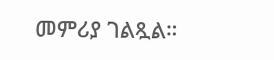መምሪያ ገልጿል።